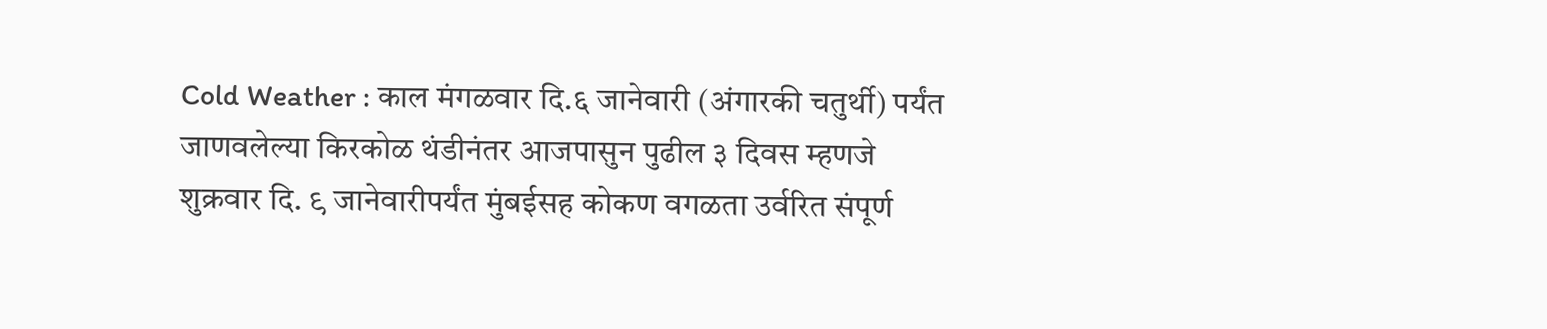Cold Weather : काल मंगळवार दि.६ जानेवारी (अंगारकी चतुर्थी) पर्यंत जाणवलेल्या किरकोळ थंडीनंतर आजपासुन पुढील ३ दिवस म्हणजे शुक्रवार दि. ९ जानेवारीपर्यंत मुंबईसह कोकण वगळता उर्वरित संपूर्ण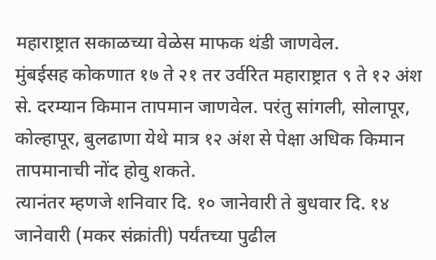महाराष्ट्रात सकाळच्या वेळेस माफक थंडी जाणवेल.
मुंबईसह कोकणात १७ ते २१ तर उर्वरित महाराष्ट्रात ९ ते १२ अंश से. दरम्यान किमान तापमान जाणवेल. परंतु सांगली, सोलापूर, कोल्हापूर, बुलढाणा येथे मात्र १२ अंश से पेक्षा अधिक किमान तापमानाची नोंद होवु शकते.
त्यानंतर म्हणजे शनिवार दि. १० जानेवारी ते बुधवार दि. १४ जानेवारी (मकर संक्रांती) पर्यंतच्या पुढील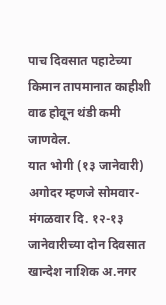पाच दिवसात पहाटेच्या किमान तापमानात काहीशी वाढ होवून थंडी कमी जाणवेल.
यात भोगी (१३ जानेवारी) अगोदर म्हणजे सोमवार-मंगळवार दि. १२-१३ जानेवारीच्या दोन दिवसात खान्देश नाशिक अ.नगर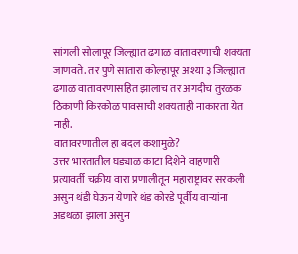सांगली सोलापूर जिल्ह्यात ढगाळ वातावरणाची शक्यता जाणवते. तर पुणे सातारा कोल्हापूर अश्या ३ जिल्ह्यात ढगाळ वातावरणासहित झालाच तर अगदीच तुरळक ठिकाणी किरकोळ पावसाची शक्यताही नाकारता येत नाही.
वातावरणातील हा बदल कशामुळे?
उत्तर भारतातील घड्याळ काटा दिशेने वाहणारी प्रत्यावर्ती चक्रीय वारा प्रणालीतून महाराष्ट्रावर सरकली असुन थंडी घेऊन येणारे थंड कोरडे पूर्वीय वाऱ्यांना अडथळा झाला असुन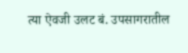त्या ऐवजी उलट बं. उपसागरातील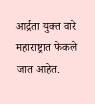आर्द्रता युक्त वारे महाराष्ट्रात फेकले जात आहेत.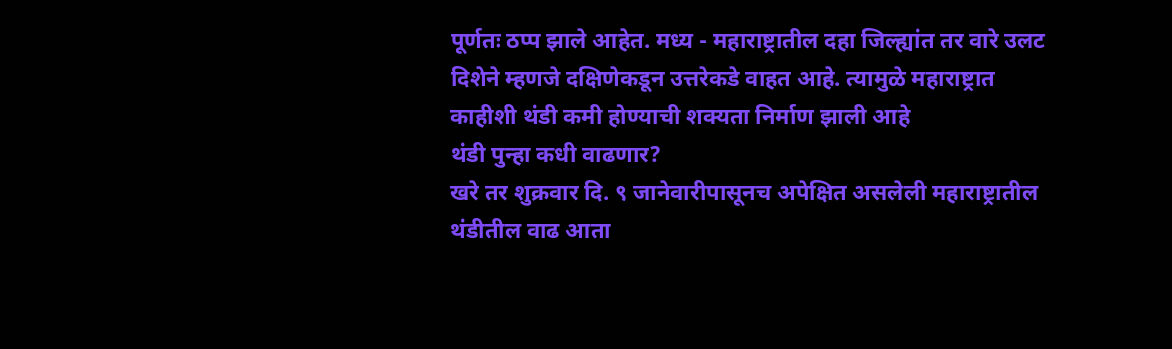पूर्णतः ठप्प झाले आहेत. मध्य - महाराष्ट्रातील दहा जिल्ह्यांत तर वारे उलट दिशेने म्हणजे दक्षिणेकडून उत्तरेकडे वाहत आहे. त्यामुळे महाराष्ट्रात काहीशी थंडी कमी होण्याची शक्यता निर्माण झाली आहे
थंडी पुन्हा कधी वाढणार?
खरे तर शुक्रवार दि. ९ जानेवारीपासूनच अपेक्षित असलेली महाराष्ट्रातील थंडीतील वाढ आता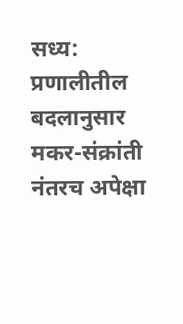सध्य: प्रणालीतील बदलानुसार मकर-संक्रांती नंतरच अपेक्षा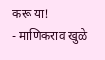करू या!
- माणिकराव खुळे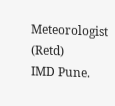Meteorologist (Retd)
IMD Pune.